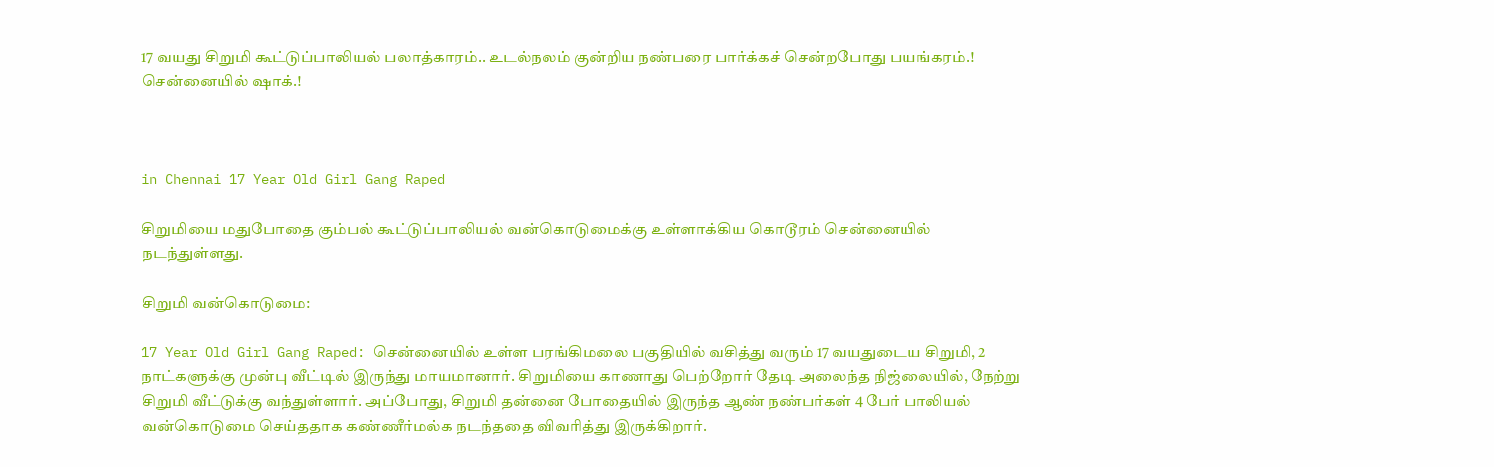17 வயது சிறுமி கூட்டுப்பாலியல் பலாத்காரம்.. உடல்நலம் குன்றிய நண்பரை பார்க்கச் சென்றபோது பயங்கரம்.! சென்னையில் ஷாக்.!



in Chennai 17 Year Old Girl Gang Raped

சிறுமியை மதுபோதை கும்பல் கூட்டுப்பாலியல் வன்கொடுமைக்கு உள்ளாக்கிய கொடூரம் சென்னையில் நடந்துள்ளது.

சிறுமி வன்கொடுமை:

17 Year Old Girl Gang Raped: சென்னையில் உள்ள பரங்கிமலை பகுதியில் வசித்து வரும் 17 வயதுடைய சிறுமி, 2 நாட்களுக்கு முன்பு வீட்டில் இருந்து மாயமானார். சிறுமியை காணாது பெற்றோர் தேடி அலைந்த நிஜ்லையில், நேற்று சிறுமி வீட்டுக்கு வந்துள்ளார். அப்போது, சிறுமி தன்னை போதையில் இருந்த ஆண் நண்பர்கள் 4 பேர் பாலியல் வன்கொடுமை செய்ததாக கண்ணீர்மல்க நடந்ததை விவரித்து இருக்கிறார்.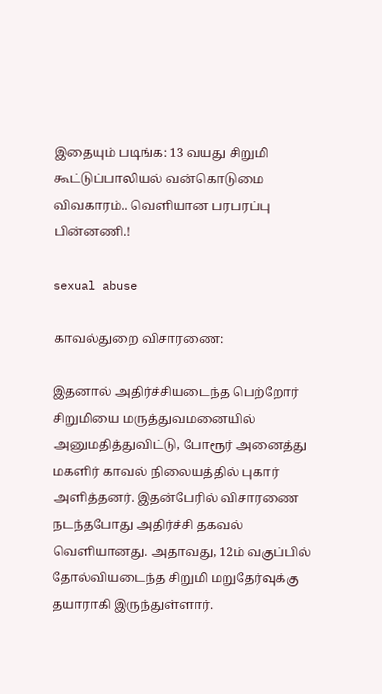இதையும் படிங்க: 13 வயது சிறுமி கூட்டுப்பாலியல் வன்கொடுமை விவகாரம்.. வெளியான பரபரப்பு பின்னணி.!

sexual abuse

காவல்துறை விசாரணை:

இதனால் அதிர்ச்சியடைந்த பெற்றோர் சிறுமியை மருத்துவமனையில் அனுமதித்துவிட்டு, போரூர் அனைத்து மகளிர் காவல் நிலையத்தில் புகார் அளித்தனர். இதன்பேரில் விசாரணை நடந்தபோது அதிர்ச்சி தகவல் வெளியானது. அதாவது, 12ம் வகுப்பில் தோல்வியடைந்த சிறுமி மறுதேர்வுக்கு தயாராகி இருந்துள்ளார்.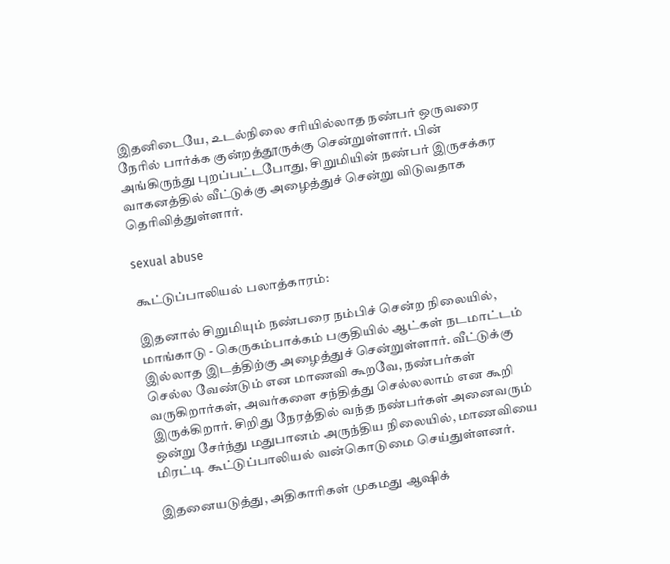இதனிடையே, உடல்நிலை சரியில்லாத நண்பர் ஒருவரை நேரில் பார்க்க குன்றத்தூருக்கு சென்றுள்ளார். பின் அங்கிருந்து புறப்பட்டபோது, சிறுமியின் நண்பர் இருசக்கர வாகனத்தில் வீட்டுக்கு அழைத்துச் சென்று விடுவதாக தெரிவித்துள்ளார்.

sexual abuse

கூட்டுப்பாலியல் பலாத்காரம்:

இதனால் சிறுமியும் நண்பரை நம்பிச் சென்ற நிலையில், மாங்காடு - கெருகம்பாக்கம் பகுதியில் ஆட்கள் நடமாட்டம் இல்லாத இடத்திற்கு அழைத்துச் சென்றுள்ளார். வீட்டுக்கு செல்ல வேண்டும் என மாணவி கூறவே, நண்பர்கள் வருகிறார்கள், அவர்களை சந்தித்து செல்லலாம் என கூறி இருக்கிறார். சிறிது நேரத்தில் வந்த நண்பர்கள் அனைவரும் ஒன்று சேர்ந்து மதுபானம் அருந்திய நிலையில், மாணவியை மிரட்டி கூட்டுப்பாலியல் வன்கொடுமை செய்துள்ளனர்.

இதனையடுத்து, அதிகாரிகள் முகமது ஆஷிக்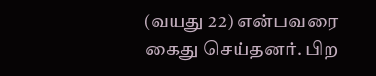(வயது 22) என்பவரை கைது செய்தனர். பிற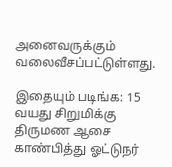அனைவருக்கும் வலைவீசப்பட்டுள்ளது.

இதையும் படிங்க: 15 வயது சிறுமிக்கு திருமண ஆசை காண்பித்து ஓட்டுநர்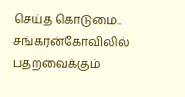செய்த கொடுமை.. சங்கரன்கோவிலில் பதறவைக்கும்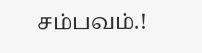சம்பவம்.!